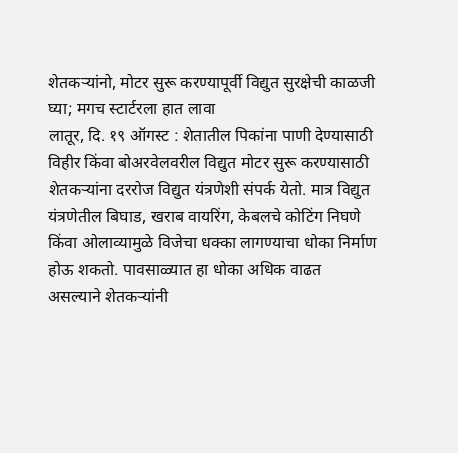शेतकऱ्यांनो, मोटर सुरू करण्यापूर्वी विद्युत सुरक्षेची काळजी घ्या; मगच स्टार्टरला हात लावा
लातूर, दि. १९ ऑगस्ट : शेतातील पिकांना पाणी देण्यासाठी विहीर किंवा बोअरवेलवरील विद्युत मोटर सुरू करण्यासाठी शेतकऱ्यांना दररोज विद्युत यंत्रणेशी संपर्क येतो. मात्र विद्युत यंत्रणेतील बिघाड, खराब वायरिंग, केबलचे कोटिंग निघणे किंवा ओलाव्यामुळे विजेचा धक्का लागण्याचा धोका निर्माण होऊ शकतो. पावसाळ्यात हा धोका अधिक वाढत असल्याने शेतकऱ्यांनी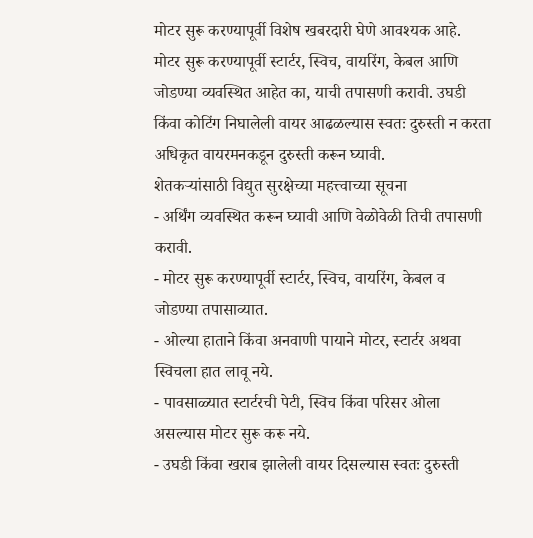मोटर सुरू करण्यापूर्वी विशेष खबरदारी घेणे आवश्यक आहे.
मोटर सुरू करण्यापूर्वी स्टार्टर, स्विच, वायरिंग, केबल आणि जोडण्या व्यवस्थित आहेत का, याची तपासणी करावी. उघडी किंवा कोटिंग निघालेली वायर आढळल्यास स्वतः दुरुस्ती न करता अधिकृत वायरमनकडून दुरुस्ती करून घ्यावी.
शेतकऱ्यांसाठी विद्युत सुरक्षेच्या महत्त्वाच्या सूचना
- अर्थिंग व्यवस्थित करून घ्यावी आणि वेळोवेळी तिची तपासणी करावी.
- मोटर सुरू करण्यापूर्वी स्टार्टर, स्विच, वायरिंग, केबल व जोडण्या तपासाव्यात.
- ओल्या हाताने किंवा अनवाणी पायाने मोटर, स्टार्टर अथवा स्विचला हात लावू नये.
- पावसाळ्यात स्टार्टरची पेटी, स्विच किंवा परिसर ओला असल्यास मोटर सुरू करू नये.
- उघडी किंवा खराब झालेली वायर दिसल्यास स्वतः दुरुस्ती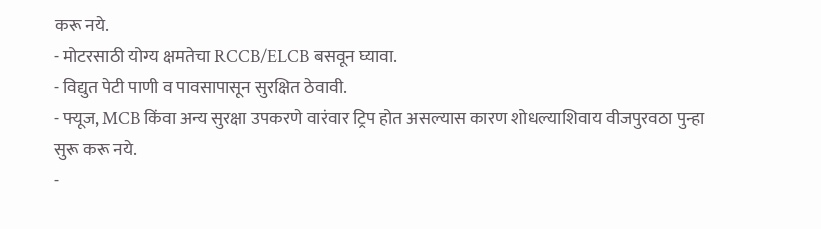करू नये.
- मोटरसाठी योग्य क्षमतेचा RCCB/ELCB बसवून घ्यावा.
- विद्युत पेटी पाणी व पावसापासून सुरक्षित ठेवावी.
- फ्यूज, MCB किंवा अन्य सुरक्षा उपकरणे वारंवार ट्रिप होत असल्यास कारण शोधल्याशिवाय वीजपुरवठा पुन्हा सुरू करू नये.
-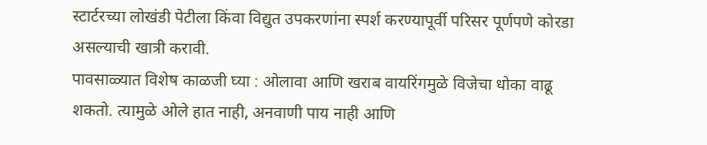स्टार्टरच्या लोखंडी पेटीला किंवा विद्युत उपकरणांना स्पर्श करण्यापूर्वी परिसर पूर्णपणे कोरडा असल्याची खात्री करावी.
पावसाळ्यात विशेष काळजी घ्या : ओलावा आणि खराब वायरिंगमुळे विजेचा धोका वाढू शकतो. त्यामुळे ओले हात नाही, अनवाणी पाय नाही आणि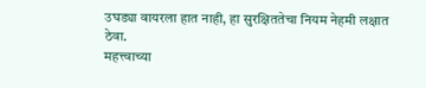उघड्या वायरला हात नाही, हा सुरक्षिततेचा नियम नेहमी लक्षात ठेवा.
महत्त्वाच्या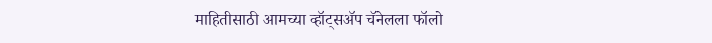माहितीसाठी आमच्या व्हॉट्सॲप चॅनेलला फॉलो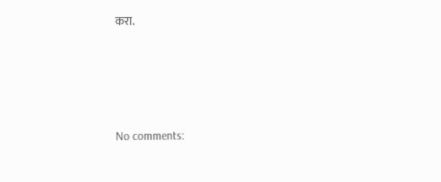करा.





No comments: